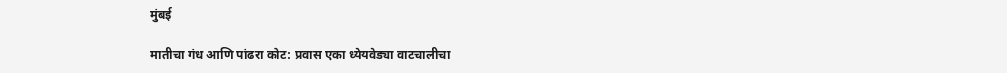मुंबई

मातीचा गंध आणि पांढरा कोट: प्रवास एका ध्येयवेड्या वाटचालीचा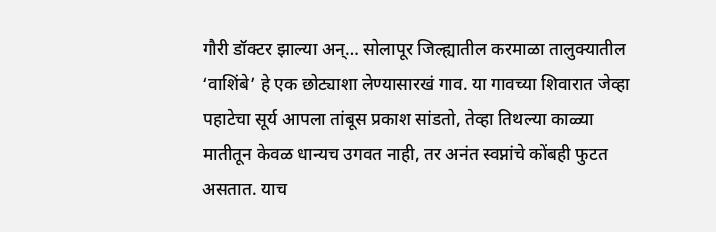गौरी डॉक्टर झाल्या अन्… सोलापूर जिल्ह्यातील करमाळा तालुक्यातील ‘वाशिंबे’ हे एक छोट्याशा लेण्यासारखं गाव. या गावच्या शिवारात जेव्हा पहाटेचा सूर्य आपला तांबूस प्रकाश सांडतो, तेव्हा तिथल्या काळ्या मातीतून केवळ धान्यच उगवत नाही, तर अनंत स्वप्नांचे कोंबही फुटत असतात. याच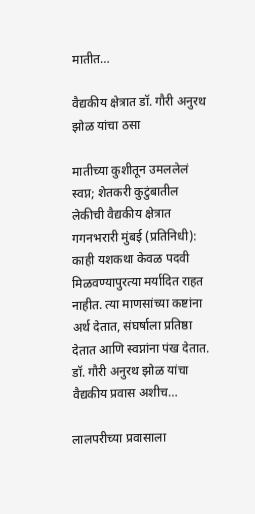मातीत…

वैद्यकीय क्षेत्रात डॉ. गौरी अनुरथ झोळ यांचा ठसा

मातीच्या कुशीतून उमललेलं स्वप्न; शेतकरी कुटुंबातील लेकीची वैद्यकीय क्षेत्रात गगनभरारी मुंबई (प्रतिनिधी): काही यशकथा केवळ पदवी मिळवण्यापुरत्या मर्यादित राहत नाहीत. त्या माणसांच्या कष्टांना अर्थ देतात, संघर्षाला प्रतिष्ठा देतात आणि स्वप्नांना पंख देतात. डॉ. गौरी अनुरथ झोळ यांचा वैद्यकीय प्रवास अशीच…

लालपरीच्या प्रवासाला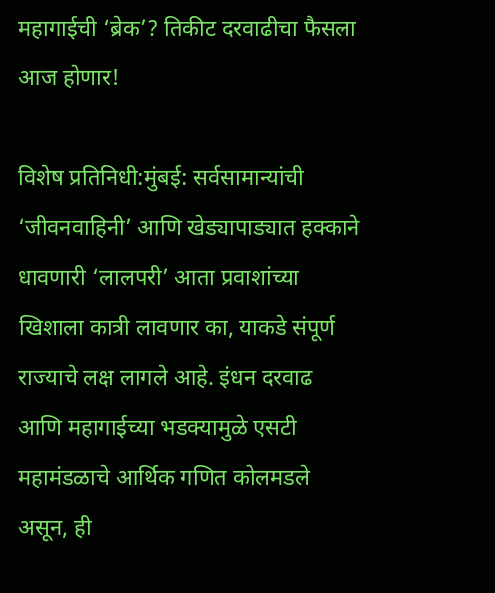महागाईची ‘ब्रेक’? तिकीट दरवाढीचा फैसला आज होणार!

विशेष प्रतिनिधी:मुंबई: सर्वसामान्यांची ‘जीवनवाहिनी’ आणि खेड्यापाड्यात हक्काने धावणारी ‘लालपरी’ आता प्रवाशांच्या खिशाला कात्री लावणार का, याकडे संपूर्ण राज्याचे लक्ष लागले आहे. इंधन दरवाढ आणि महागाईच्या भडक्यामुळे एसटी महामंडळाचे आर्थिक गणित कोलमडले असून, ही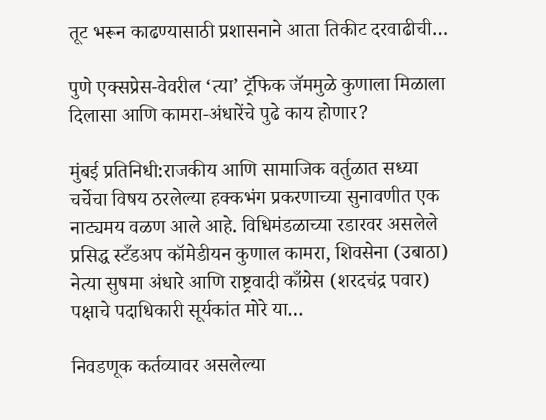तूट भरून काढण्यासाठी प्रशासनाने आता तिकीट दरवाढीची…

पुणे एक्सप्रेस-वेवरील ‘त्या’ ट्रॅफिक जॅममुळे कुणाला मिळाला दिलासा आणि कामरा-अंधारेंचे पुढे काय होणार?

मुंबई प्रतिनिधी:राजकीय आणि सामाजिक वर्तुळात सध्या चर्चेचा विषय ठरलेल्या हक्कभंग प्रकरणाच्या सुनावणीत एक नाट्यमय वळण आले आहे. विधिमंडळाच्या रडारवर असलेले प्रसिद्ध स्टँडअप कॉमेडीयन कुणाल कामरा, शिवसेना (उबाठा) नेत्या सुषमा अंधारे आणि राष्ट्रवादी काँग्रेस (शरदचंद्र पवार) पक्षाचे पदाधिकारी सूर्यकांत मोरे या…

निवडणूक कर्तव्यावर असलेल्या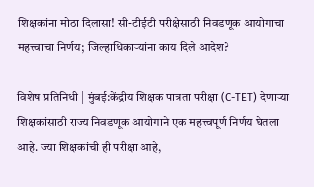शिक्षकांना मोठा दिलासा! सी-टीईटी परीक्षेसाठी निवडणूक आयोगाचा महत्त्वाचा निर्णय; जिल्हाधिकाऱ्यांना काय दिले आदेश?

विशेष प्रतिनिधी | मुंबई:केंद्रीय शिक्षक पात्रता परीक्षा (C-TET) देणाऱ्या शिक्षकांसाठी राज्य निवडणूक आयोगाने एक महत्त्वपूर्ण निर्णय घेतला आहे. ज्या शिक्षकांची ही परीक्षा आहे,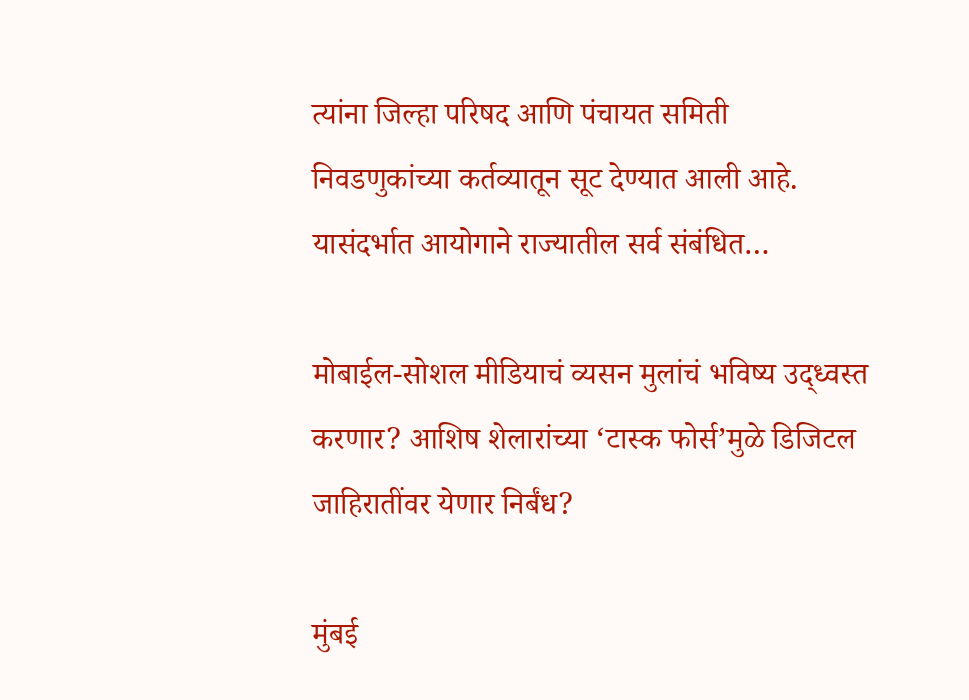त्यांना जिल्हा परिषद आणि पंचायत समिती निवडणुकांच्या कर्तव्यातून सूट देण्यात आली आहे. यासंदर्भात आयोगाने राज्यातील सर्व संबंधित…

मोबाईल-सोशल मीडियाचं व्यसन मुलांचं भविष्य उद्ध्वस्त करणार? आशिष शेलारांच्या ‘टास्क फोर्स’मुळे डिजिटल जाहिरातींवर येणार निर्बंध?

मुंबई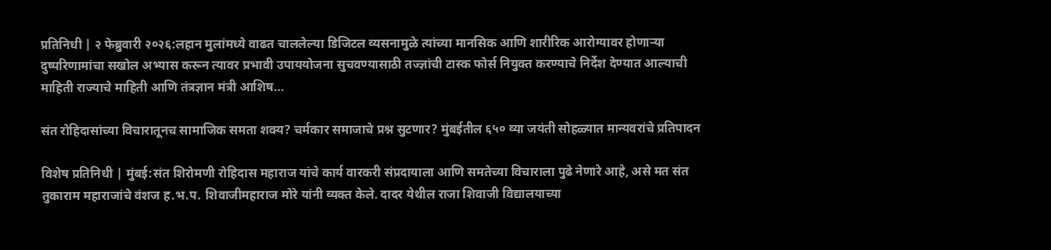प्रतिनिधी | २ फेब्रुवारी २०२६:लहान मुलांमध्ये वाढत चाललेल्या डिजिटल व्यसनामुळे त्यांच्या मानसिक आणि शारीरिक आरोग्यावर होणाऱ्या दुष्परिणामांचा सखोल अभ्यास करून त्यावर प्रभावी उपाययोजना सुचवण्यासाठी तज्ज्ञांची टास्क फोर्स नियुक्त करण्याचे निर्देश देण्यात आल्याची माहिती राज्याचे माहिती आणि तंत्रज्ञान मंत्री आशिष…

संत रोहिदासांच्या विचारातूनच सामाजिक समता शक्य? चर्मकार समाजाचे प्रश्न सुटणार? मुंबईतील ६५० व्या जयंती सोहळ्यात मान्यवरांचे प्रतिपादन

विशेष प्रतिनिधी | मुंबई:संत शिरोमणी रोहिदास महाराज यांचे कार्य वारकरी संप्रदायाला आणि समतेच्या विचाराला पुढे नेणारे आहे, असे मत संत तुकाराम महाराजांचे वंशज ह.भ.प. शिवाजीमहाराज मोरे यांनी व्यक्त केले. दादर येथील राजा शिवाजी विद्यालयाच्या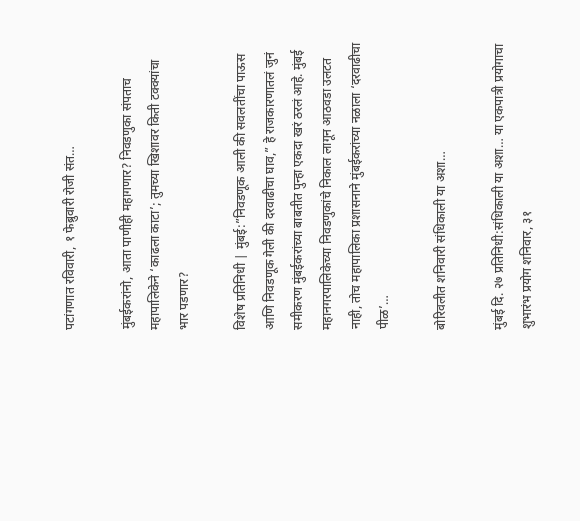पटांगणात रविवारी, १ फेब्रुवारी रोजी संत…

मुंबईकरांनो, आता पाणीही महागणार? निवडणुका संपताच महापालिकेने ‘काढला काटा’; तुमच्या खिशावर किती टक्क्यांचा भार पडणार?

विशेष प्रतिनिधी | मुंबई:”निवडणूक आली की सवलतींचा पाऊस आणि निवडणूक गेली की दरवाढीचा घाव,” हे राजकारणातलं जुनं समीकरण मुंबईकरांच्या बाबतीत पुन्हा एकदा खरं ठरलं आहे. मुंबई महानगरपालिकेच्या निवडणुकांचे निकाल लागून आठवडा उलटत नाही, तोच महापालिका प्रशासनाने मुंबईकरांच्या नळाला ‘दरवाढीचा पीळ’…

बोरिवलीत शनिवारी संधिकाली या अशा…

मुंबई दि. २७ प्रतिनिधी:संधिकाली या अशा… या एकपात्री प्रयोगाचा शुभारंभ प्रयोग शनिवार, ३१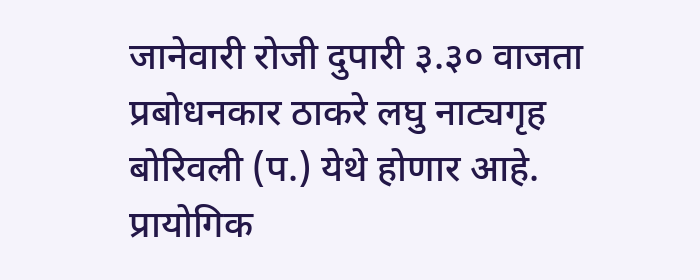जानेवारी रोजी दुपारी ३.३० वाजता प्रबोधनकार ठाकरे लघु नाट्यगृह बोरिवली (प.) येथे होणार आहे. प्रायोगिक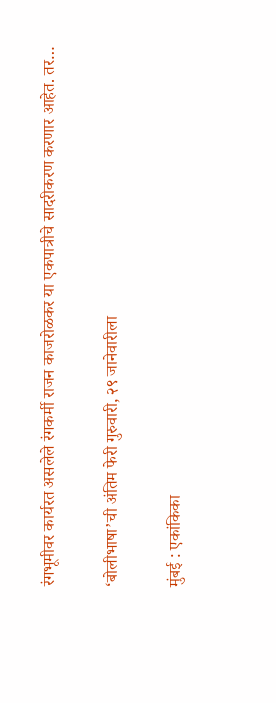रंगभूमीवर कार्यरत असलेले रंगकर्मी राजन काजरोळकर या एकपात्रीचे सादरीकरण करणार आहेत. तर…

‘बोलीभाषा’ची अंतिम फेरी गुरुवारी, २९ जानेवारीला

मुंबई : एकांकिका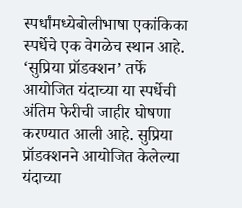स्पर्धांमध्येबोलीभाषा एकांकिका स्पर्धेचे एक वेगळेच स्थान आहे. ‘सुप्रिया प्रॉडक्शन’ तर्फे आयोजित यंदाच्या या स्पर्धेची अंतिम फेरीची जाहीर घोषणा करण्यात आली आहे. सुप्रिया प्रॉडक्शनने आयोजित केलेल्या यंदाच्या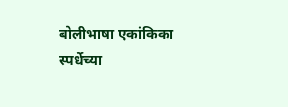बोलीभाषा एकांकिका स्पर्धेच्या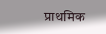प्राथमिक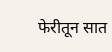फेरीतून सात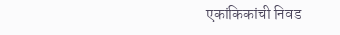एकांकिकांची निवड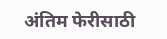अंतिम फेरीसाठी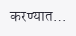करण्यात…